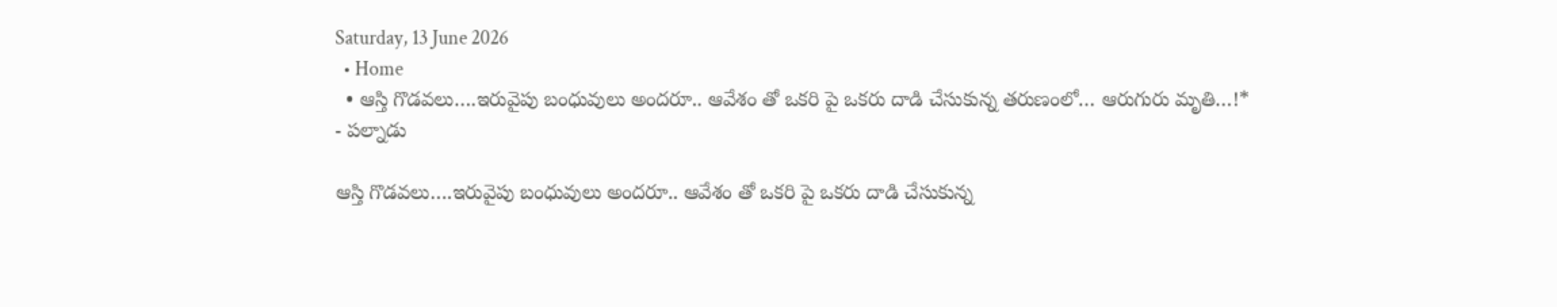Saturday, 13 June 2026
  • Home
  • ఆస్తి గొడవలు….ఇరువైపు బంధువులు అందరూ.. ఆవేశం తో ఒకరి పై ఒకరు దాడి చేసుకున్న తరుణంలో… ఆరుగురు మృతి…!*
- పల్నాడు

ఆస్తి గొడవలు….ఇరువైపు బంధువులు అందరూ.. ఆవేశం తో ఒకరి పై ఒకరు దాడి చేసుకున్న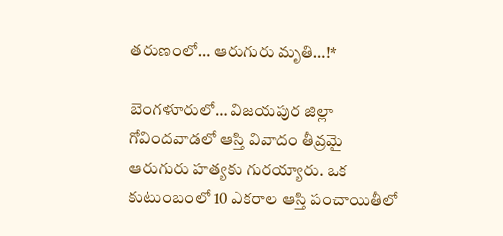తరుణంలో… ఆరుగురు మృతి…!*

బెంగళూరులో… విజయపుర జిల్లా గోవిందవాడలో ఆస్తి వివాదం తీవ్రమై ఆరుగురు హత్యకు గురయ్యారు. ఒక కుటుంబంలో 10 ఎకరాల ఆస్తి పంచాయితీలో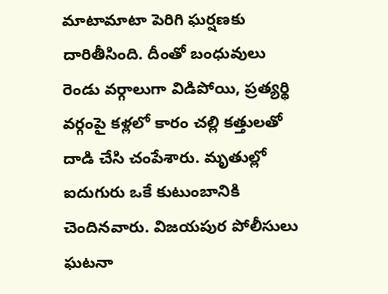మాటామాటా పెరిగి ఘర్షణకు దారితీసింది. దీంతో బంధువులు రెండు వర్గాలుగా విడిపోయి, ప్రత్యర్థి వర్గంపై కళ్లలో కారం చల్లి కత్తులతో దాడి చేసి చంపేశారు. మృతుల్లో ఐదుగురు ఒకే కుటుంబానికి చెందినవారు. విజయపుర పోలీసులు ఘటనా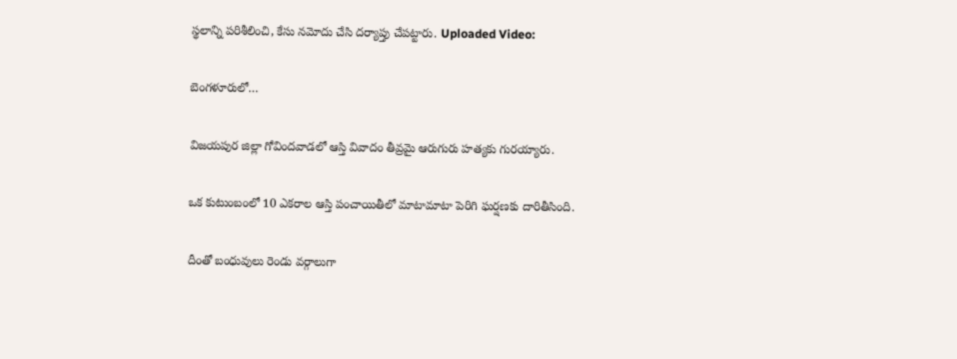స్థలాన్ని పరిశీలించి, కేసు నమోదు చేసి దర్యాప్తు చేపట్టారు. Uploaded Video:

బెంగళూరులో…

విజయపుర జిల్లా గోవిందవాడలో ఆస్తి వివాదం తీవ్రమై ఆరుగురు హత్యకు గురయ్యారు.

ఒక కుటుంబంలో 10 ఎకరాల ఆస్తి పంచాయితీలో మాటామాటా పెరిగి ఘర్షణకు దారితీసింది.

దీంతో బంధువులు రెండు వర్గాలుగా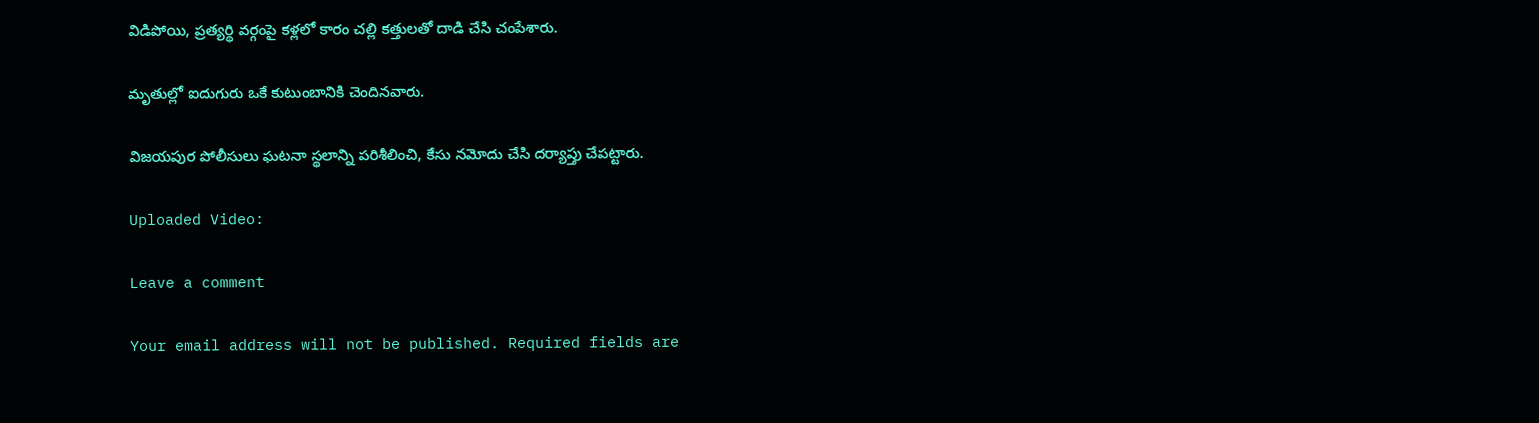విడిపోయి, ప్రత్యర్థి వర్గంపై కళ్లలో కారం చల్లి కత్తులతో దాడి చేసి చంపేశారు.

మృతుల్లో ఐదుగురు ఒకే కుటుంబానికి చెందినవారు.

విజయపుర పోలీసులు ఘటనా స్థలాన్ని పరిశీలించి, కేసు నమోదు చేసి దర్యాప్తు చేపట్టారు.

Uploaded Video:

Leave a comment

Your email address will not be published. Required fields are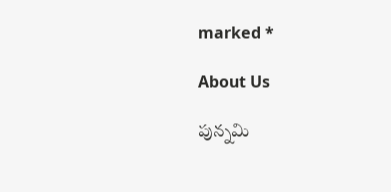marked *

About Us

పున్నమి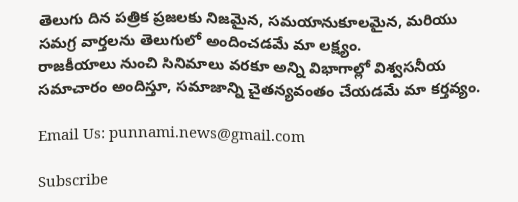తెలుగు దిన పత్రిక ప్రజలకు నిజమైన, సమయానుకూలమైన, మరియు సమగ్ర వార్తలను తెలుగులో అందించడమే మా లక్ష్యం.
రాజకీయాలు నుంచి సినిమాలు వరకూ అన్ని విభాగాల్లో విశ్వసనీయ సమాచారం అందిస్తూ, సమాజాన్ని చైతన్యవంతం చేయడమే మా కర్తవ్యం.

Email Us: punnami.news@gmail.com

Subscribe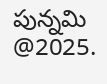పున్నమి  @2025.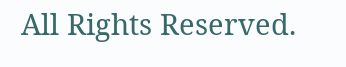All Rights Reserved.